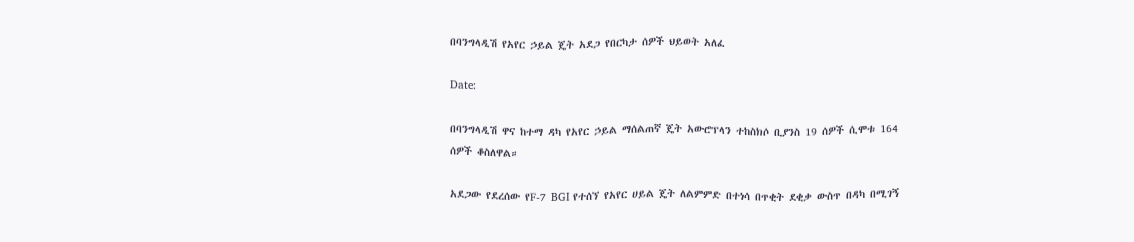በባንግላዲሽ የአየር ኃይል ጄት አደጋ የበርካታ ሰዎች ህይወት አለፈ

Date:

በባንግላዲሽ ዋና ከተማ ዳካ የአየር ኃይል ማሰልጠኛ ጄት አውሮፕላን ተከስክሶ ቢያንስ 19 ሰዎች ሲሞቱ 164 ሰዎች ቆስለዋል።

አደጋው የደረሰው የF-7 BGI የተሰኘ የአየር ሀይል ጄት ለልምምድ በተነሳ በጥቂት ደቂቃ ውስጥ በዳካ በሚገኝ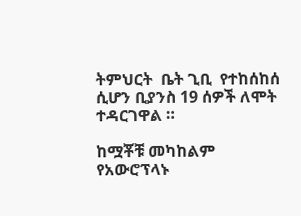ትምህርት  ቤት ጊቢ  የተከሰከሰ ሲሆን ቢያንስ 19 ሰዎች ለሞት ተዳርገዋል ።

ከሟቾቹ መካከልም የአውሮፕላኑ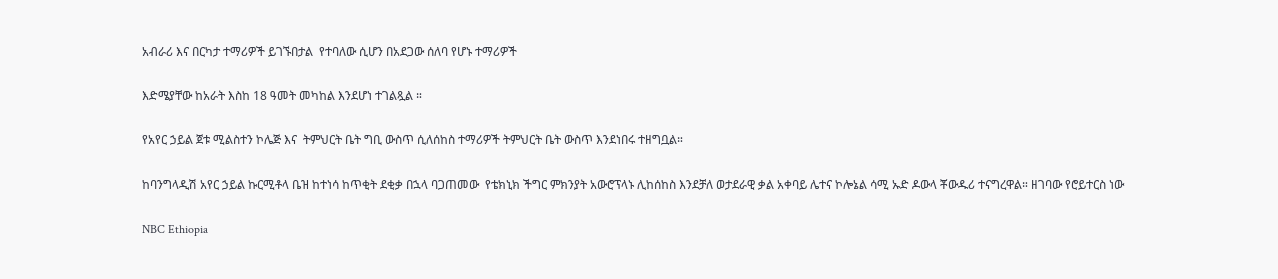አብራሪ እና በርካታ ተማሪዎች ይገኙበታል  የተባለው ሲሆን በአደጋው ሰለባ የሆኑ ተማሪዎች

እድሜያቸው ከአራት እስከ 18 ዓመት መካከል እንደሆነ ተገልጿል ።

የአየር ኃይል ጀቱ ሚልስተን ኮሌጅ እና  ትምህርት ቤት ግቢ ውስጥ ሲለሰከስ ተማሪዎች ትምህርት ቤት ውስጥ እንደነበሩ ተዘግቧል።

ከባንግላዲሽ አየር ኃይል ኩርሚቶላ ቤዝ ከተነሳ ከጥቂት ደቂቃ በኋላ ባጋጠመው  የቴክኒክ ችግር ምክንያት አውሮፕላኑ ሊከሰከስ እንደቻለ ወታደራዊ ቃል አቀባይ ሌተና ኮሎኔል ሳሚ ኡድ ዶውላ ቾውዱሪ ተናግረዋል። ዘገባው የሮይተርስ ነው

NBC Ethiopia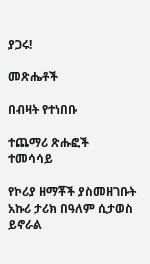ያጋሩ!

መጽሔቶች

በብዛት የተነበቡ

ተጨማሪ ጽሑፎች
ተመሳሳይ

የኮሪያ ዘማቾች ያስመዘገቡት አኩሪ ታሪክ በዓለም ሲታወስ ይኖራል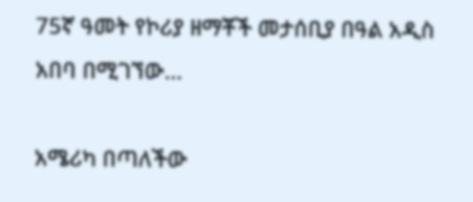75ኛ ዓመት የኮሪያ ዘማቾች መታሰቢያ በዓል አዲስ አበባ በሚገኘው...

አሜሪካ በጣለችው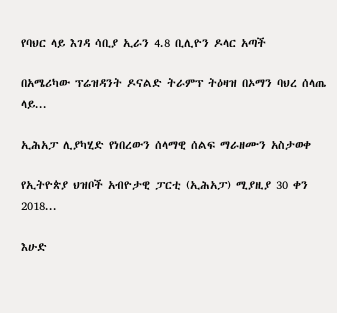የባህር ላይ እገዳ ሳቢያ ኢራን 4.8 ቢሊዮን ዶላር አጣች

በአሜሪካው ፕሬዝዳንት ዶናልድ ትራምፕ ትዕዛዝ በኦማን ባህረ ሰላጤ ላይ...

ኢሕአፓ ሊያካሂድ የነበረውን ሰላማዊ ሰልፍ ማራዘሙን አስታወቀ

የኢትዮጵያ ህዝቦች አብዮታዊ ፓርቲ (ኢሕአፓ) ሚያዚያ 30 ቀን 2018...

እሁድ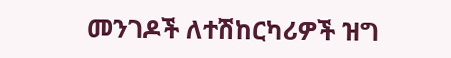መንገዶች ለተሽከርካሪዎች ዝግ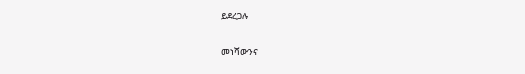ይደረጋሉ

መነሻውንና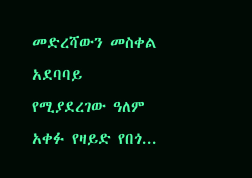መድረሻውን መስቀል አደባባይ የሚያደረገው ዓለም አቀፉ የዛይድ የበጎ...